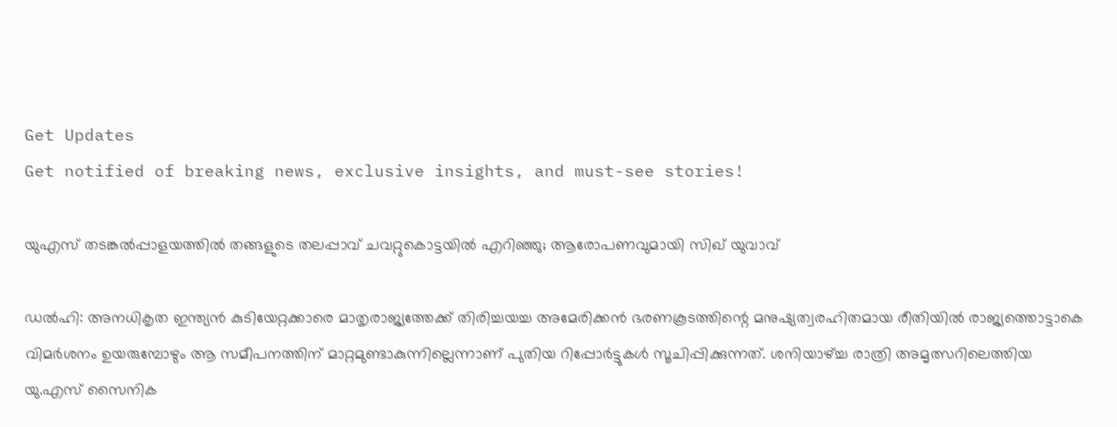Get Updates
Get notified of breaking news, exclusive insights, and must-see stories!

യുഎസ് തടങ്കല്‍പ്പാളയത്തില്‍ തങ്ങളുടെ തലപ്പാവ് ചവറ്റുകൊട്ടയില്‍ എറിഞ്ഞു; ആരോപണവുമായി സിഖ് യുവാവ്

ഡല്‍ഹി: അനധികൃത ഇന്ത്യന്‍ കുടിയേറ്റക്കാരെ മാതൃരാജ്യത്തേക്ക് തിരിച്ചയച്ച അമേരിക്കന്‍ ഭരണകൂടത്തിന്റെ മനുഷ്യത്വരഹിതമായ രീതിയില്‍ രാജ്യത്തൊട്ടാകെ വിമര്‍ശനം ഉയരുമ്പോഴും ആ സമീപനത്തിന് മാറ്റമുണ്ടാകുന്നില്ലെന്നാണ് പുതിയ റിപ്പോര്‍ട്ടുകള്‍ സൂചിപ്പിക്കുന്നത്. ശനിയാഴ്ച്ച രാത്രി അമൃത്സറിലെത്തിയ യു.എസ് സൈനിക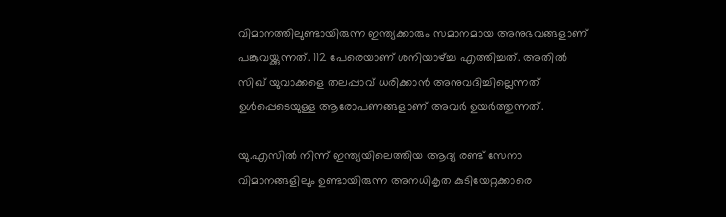വിമാനത്തിലുണ്ടായിരുന്ന ഇന്ത്യക്കാരും സമാനമായ അനുഭവങ്ങളാണ് പങ്കുവയ്ക്കുന്നത്. 112 പേരെയാണ് ശനിയാഴ്ച്ച എത്തിച്ചത്. അതില്‍ സിഖ് യുവാക്കളെ തലപ്പാവ് ധരിക്കാന്‍ അനുവദിച്ചില്ലെന്നത് ഉള്‍പ്പെടെയുള്ള ആരോപണങ്ങളാണ് അവര്‍ ഉയര്‍ത്തുന്നത്.

യു.എസില്‍ നിന്ന് ഇന്ത്യയിലെത്തിയ ആദ്യ രണ്ട് സേനാ വിമാനങ്ങളിലും ഉണ്ടായിരുന്ന അനധികൃത കുടിയേറ്റക്കാരെ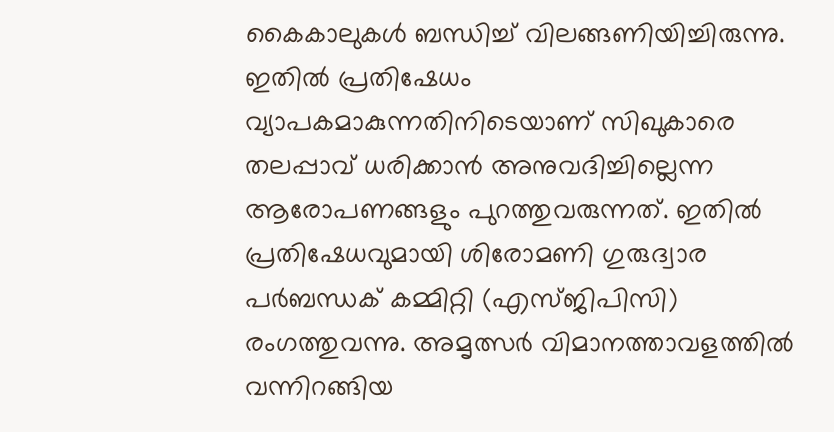കൈകാലുകള്‍ ബന്ധിച്ച് വിലങ്ങണിയിച്ചിരുന്നു. ഇതില്‍ പ്രതിഷേധം വ്യാപകമാകുന്നതിനിടെയാണ് സിഖുകാരെ തലപ്പാവ് ധരിക്കാന്‍ അനുവദിച്ചില്ലെന്ന ആരോപണങ്ങളും പുറത്തുവരുന്നത്. ഇതില്‍ പ്രതിഷേധവുമായി ശിരോമണി ഗുരുദ്വാര പര്‍ബന്ധക് കമ്മിറ്റി (എസ്ജിപിസി) രംഗത്തുവന്നു. അമൃത്സര്‍ വിമാനത്താവളത്തില്‍ വന്നിറങ്ങിയ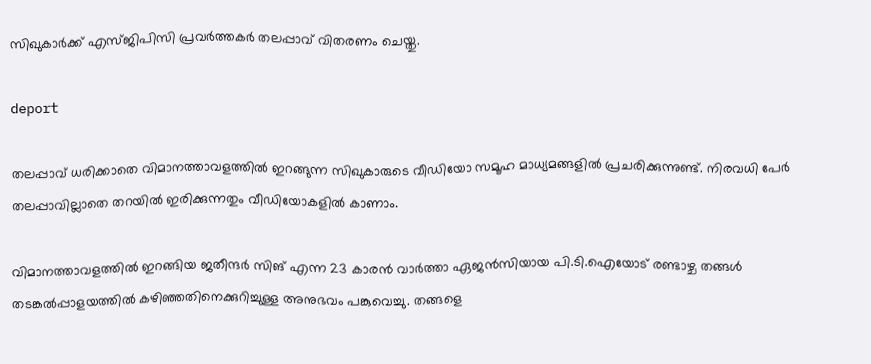സിഖുകാര്‍ക്ക് എസ്ജിപിസി പ്രവര്‍ത്തകര്‍ തലപ്പാവ് വിതരണം ചെയ്തു.

deport

തലപ്പാവ് ധരിക്കാതെ വിമാനത്താവളത്തില്‍ ഇറങ്ങുന്ന സിഖുകാരുടെ വീഡിയോ സമൂഹ മാധ്യമങ്ങളില്‍ പ്രചരിക്കുന്നുണ്ട്. നിരവധി പേര്‍ തലപ്പാവില്ലാതെ തറയില്‍ ഇരിക്കുന്നതും വീഡിയോകളില്‍ കാണാം.

വിമാനത്താവളത്തില്‍ ഇറങ്ങിയ ജതീന്ദര്‍ സിങ് എന്ന 23 കാരന്‍ വാര്‍ത്താ ഏജന്‍സിയായ പി.ടി.ഐയോട് രണ്ടാഴ്ച തങ്ങള്‍ തടങ്കല്‍പ്പാളയത്തില്‍ കഴിഞ്ഞതിനെക്കുറിച്ചുള്ള അനുഭവം പങ്കുവെച്ചു. തങ്ങളെ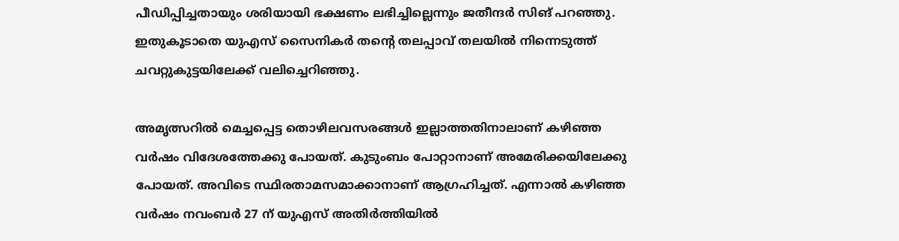പീഡിപ്പിച്ചതായും ശരിയായി ഭക്ഷണം ലഭിച്ചില്ലെന്നും ജതീന്ദര്‍ സിങ് പറഞ്ഞു. ഇതുകൂടാതെ യുഎസ് സൈനികര്‍ തന്റെ തലപ്പാവ് തലയില്‍ നിന്നെടുത്ത് ചവറ്റുകുട്ടയിലേക്ക് വലിച്ചെറിഞ്ഞു.

അമൃത്സറില്‍ മെച്ചപ്പെട്ട തൊഴിലവസരങ്ങള്‍ ഇല്ലാത്തതിനാലാണ് കഴിഞ്ഞ വര്‍ഷം വിദേശത്തേക്കു പോയത്. കുടുംബം പോറ്റാനാണ് അമേരിക്കയിലേക്കു പോയത്. അവിടെ സ്ഥിരതാമസമാക്കാനാണ് ആഗ്രഹിച്ചത്. എന്നാല്‍ കഴിഞ്ഞ വര്‍ഷം നവംബര്‍ 27 ന് യുഎസ് അതിര്‍ത്തിയില്‍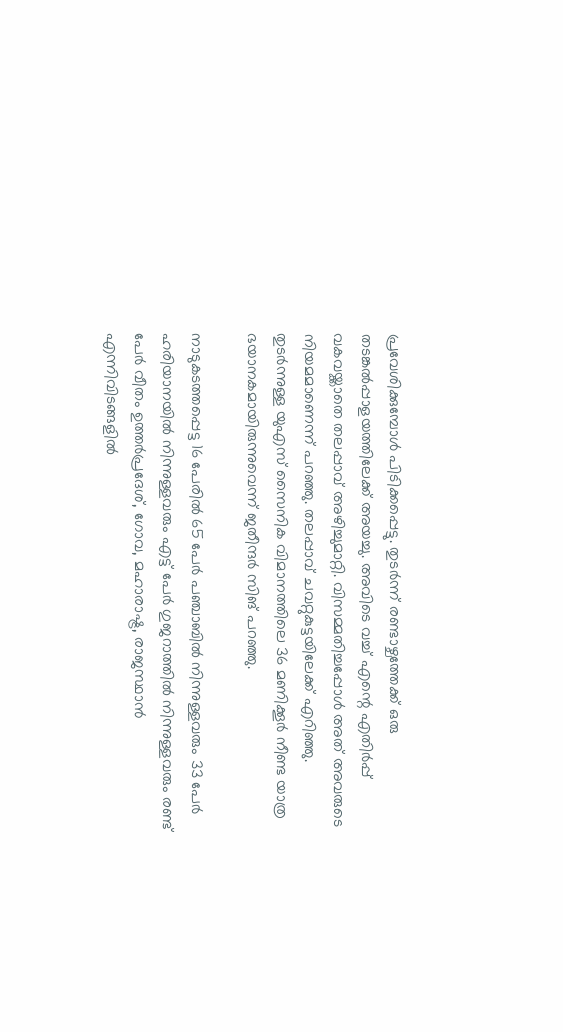പ്രവേശിക്കുമ്പോള്‍ പിടിക്കപ്പെട്ടു. തുടര്‍ന്ന് രണ്ടാഴ്ചത്തേക്ക് ഒരു തടങ്കല്‍പ്പാളയത്തിലേക്ക് അയച്ചു. അവിടെ വച്ച് എന്റെ എതിര്‍പ്പ് വകവയ്ക്കാതെ തലപ്പാവ് അഴിച്ചുമാറ്റി. വിസമ്മതിച്ചപ്പോള്‍ അത് അവരുടെ നിയമമാണെന്ന് പറഞ്ഞു. തലപ്പാവ് ചവറ്റുകുട്ടയിലേക്ക് എറിഞ്ഞു. തുടര്‍ന്നുള്ള യുഎസ് സൈനിക വിമാനത്തിലെ 36 മണിക്കൂര്‍ നീണ്ട യാത്ര ഭയാനകമായിരുന്നുവെന്ന് ജതീന്ദര്‍ സിങ് പറഞ്ഞു.

നാടുകടത്തപ്പെട്ട 16 പേരില്‍ 65 പേര്‍ പഞ്ചാബില്‍ നിന്നുള്ളവരും 33 പേര്‍ ഹരിയാനയില്‍ നിന്നുള്ളവരും എട്ട് പേര്‍ ഗുജറാത്തില്‍ നിന്നുള്ളവരും രണ്ട് പേര്‍ വീതം ഉത്തര്‍പ്രദേശ്, ഗോവ, മഹാരാഷ്ട്ര, രാജസ്ഥാന്‍ എന്നിവിടങ്ങളില്‍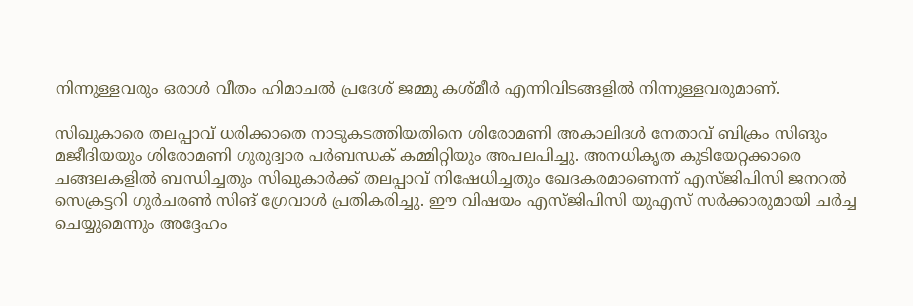നിന്നുള്ളവരും ഒരാള്‍ വീതം ഹിമാചല്‍ പ്രദേശ് ജമ്മു കശ്മീര്‍ എന്നിവിടങ്ങളില്‍ നിന്നുള്ളവരുമാണ്.

സിഖുകാരെ തലപ്പാവ് ധരിക്കാതെ നാടുകടത്തിയതിനെ ശിരോമണി അകാലിദള്‍ നേതാവ് ബിക്രം സിങും മജീദിയയും ശിരോമണി ഗുരുദ്വാര പര്‍ബന്ധക് കമ്മിറ്റിയും അപലപിച്ചു. അനധികൃത കുടിയേറ്റക്കാരെ ചങ്ങലകളില്‍ ബന്ധിച്ചതും സിഖുകാര്‍ക്ക് തലപ്പാവ് നിഷേധിച്ചതും ഖേദകരമാണെന്ന് എസ്ജിപിസി ജനറല്‍ സെക്രട്ടറി ഗുര്‍ചരണ്‍ സിങ് ഗ്രേവാള്‍ പ്രതികരിച്ചു. ഈ വിഷയം എസ്ജിപിസി യുഎസ് സര്‍ക്കാരുമായി ചര്‍ച്ച ചെയ്യുമെന്നും അദ്ദേഹം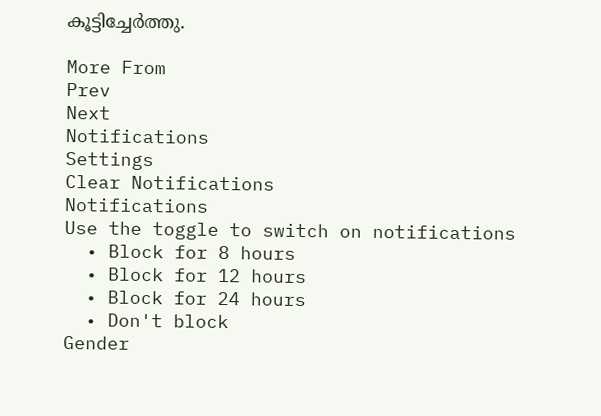കൂട്ടിച്ചേര്‍ത്തു.

More From
Prev
Next
Notifications
Settings
Clear Notifications
Notifications
Use the toggle to switch on notifications
  • Block for 8 hours
  • Block for 12 hours
  • Block for 24 hours
  • Don't block
Gender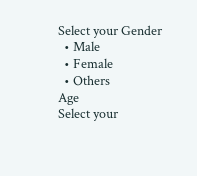Select your Gender
  • Male
  • Female
  • Others
Age
Select your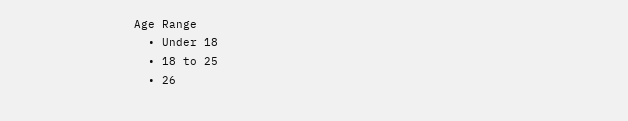Age Range
  • Under 18
  • 18 to 25
  • 26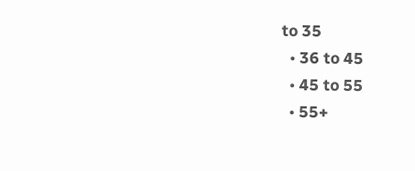to 35
  • 36 to 45
  • 45 to 55
  • 55+